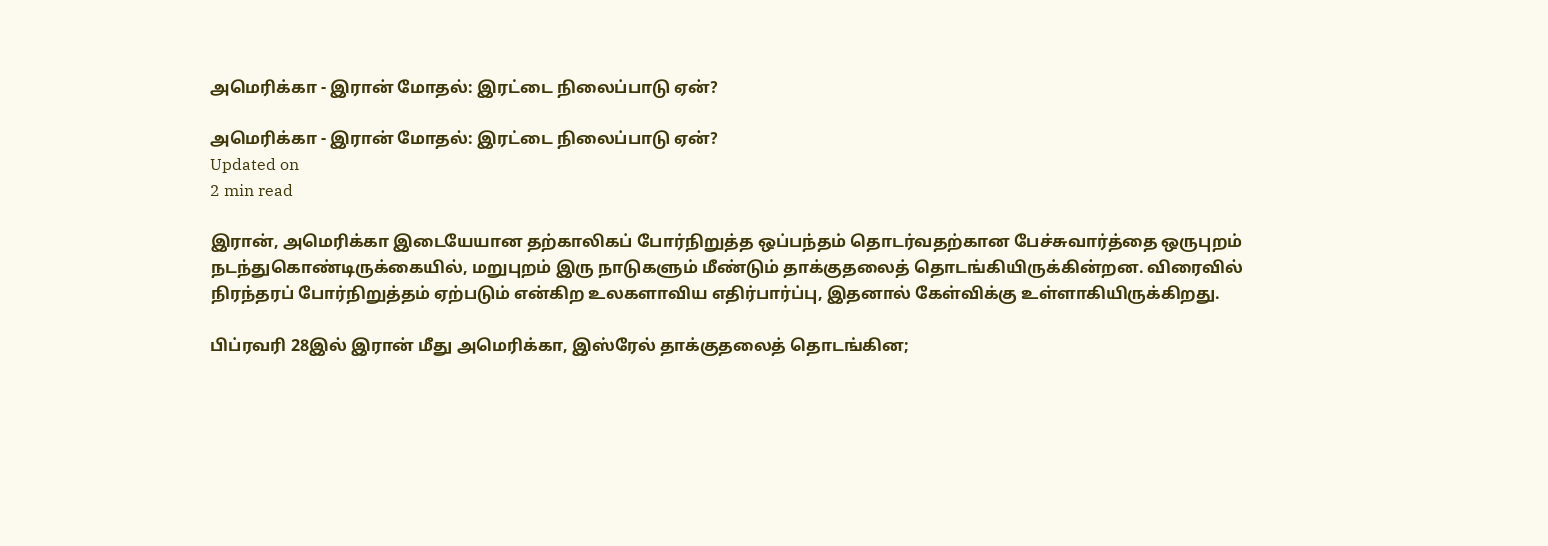அமெரிக்கா - இரான் மோதல்: இரட்டை நிலைப்பாடு ஏன்?

அமெரிக்கா - இரான் மோதல்: இரட்டை நிலைப்பாடு ஏன்?
Updated on
2 min read

இரான், அமெரிக்கா இடையேயான தற்காலிகப் போர்நிறுத்த ஒப்பந்தம் தொடர்வதற்கான பேச்சுவார்த்தை ஒருபுறம் நடந்துகொண்டிருக்கையில், மறுபுறம் இரு நாடுகளும் மீண்டும் தாக்குதலைத் தொடங்கியிருக்கின்றன. விரைவில் நிரந்தரப் போர்நிறுத்தம் ஏற்படும் என்கிற உலகளாவிய எதிர்பார்ப்பு, இதனால் கேள்விக்கு உள்ளாகியிருக்கிறது.

பிப்ரவரி 28இல் இரான் மீது அமெரிக்கா, இஸ்ரேல் தாக்குதலைத் தொடங்கின;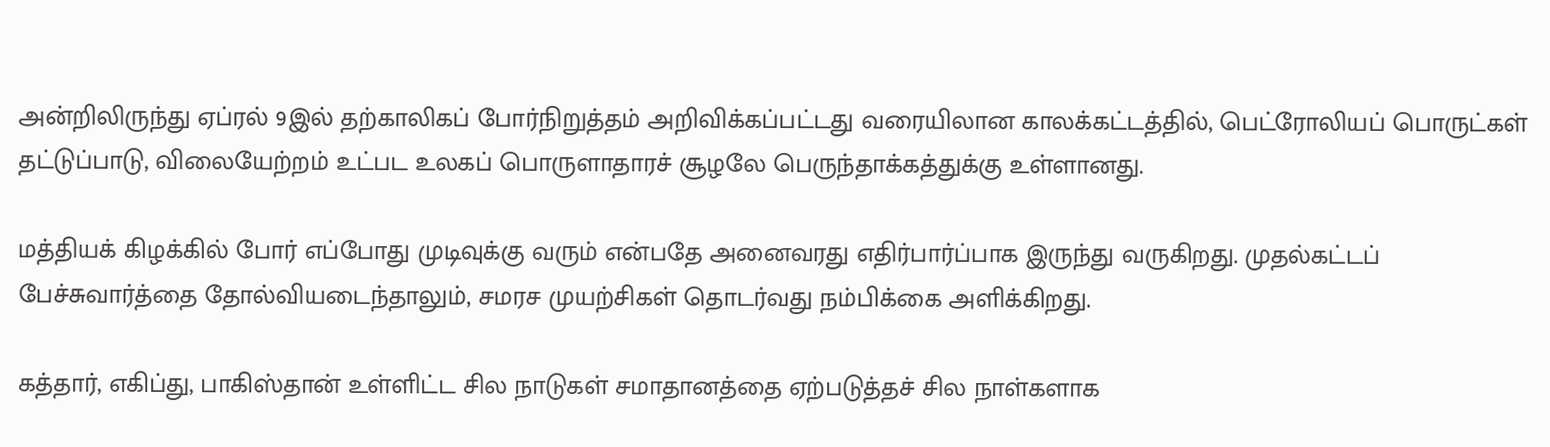அன்றிலிருந்து ஏப்ரல் 9இல் தற்காலிகப் போர்நிறுத்தம் அறிவிக்கப்பட்டது வரையிலான காலக்கட்டத்தில், பெட்ரோலியப் பொருட்கள் தட்டுப்பாடு, விலையேற்றம் உட்பட உலகப் பொருளாதாரச் சூழலே பெருந்தாக்கத்துக்கு உள்ளானது.

மத்தியக் கிழக்கில் போர் எப்போது முடிவுக்கு வரும் என்பதே அனைவரது எதிர்பார்ப்பாக இருந்து வருகிறது. முதல்கட்டப் பேச்சுவார்த்தை தோல்வியடைந்தாலும், சமரச முயற்சிகள் தொடர்வது நம்பிக்கை அளிக்கிறது.

கத்தார், எகிப்து, பாகிஸ்தான் உள்ளிட்ட சில நாடுகள் சமாதானத்தை ஏற்படுத்தச் சில நாள்களாக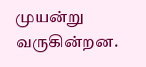முயன்று வருகின்றன.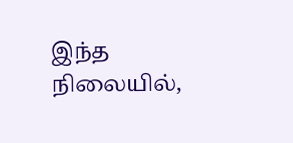இந்த நிலையில்,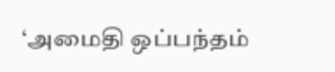‘அமைதி ஒப்பந்தம்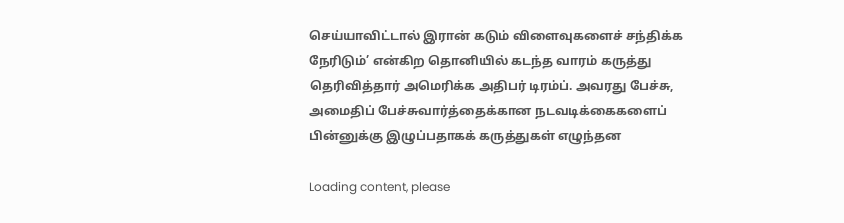செய்யாவிட்டால் இரான் கடும் விளைவுகளைச் சந்திக்க நேரிடும்’ என்கிற தொனியில் கடந்த வாரம் கருத்து தெரிவித்தார் அமெரிக்க அதிபர் டிரம்ப். அவரது பேச்சு, அமைதிப் பேச்சுவார்த்தைக்கான நடவடிக்கைகளைப் பின்னுக்கு இழுப்பதாகக் கருத்துகள் எழுந்தன

Loading content, please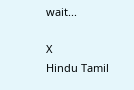wait...

X
Hindu Tamil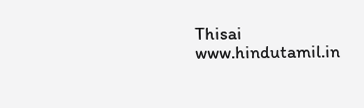Thisai
www.hindutamil.in